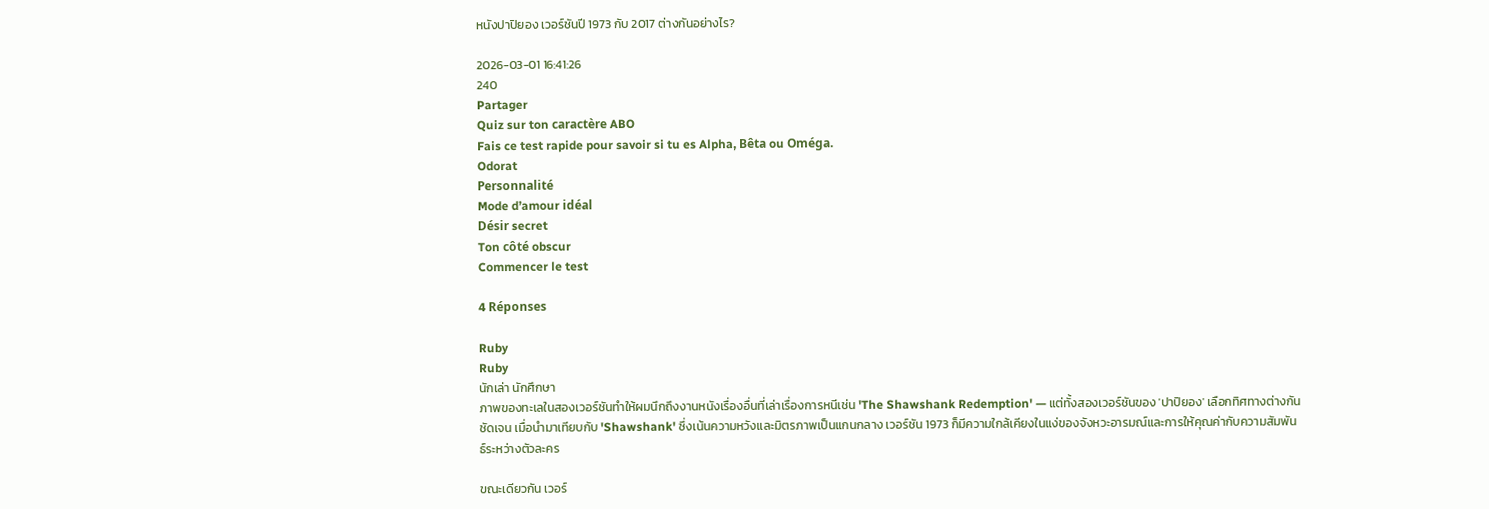หนังปาปิยอง เวอร์ชันปี 1973 กับ 2017 ต่างกันอย่างไร?

2026-03-01 16:41:26
240
Partager
Quiz sur ton caractère ABO
Fais ce test rapide pour savoir si tu es Alpha, Bêta ou Oméga.
Odorat
Personnalité
Mode d’amour idéal
Désir secret
Ton côté obscur
Commencer le test

4 Réponses

Ruby
Ruby
นักเล่า นักศึกษา
ภาพของทะเลในสองเวอร์ชันทำให้ผมนึกถึงงานหนังเรื่องอื่นที่เล่าเรื่องการหนีเช่น 'The Shawshank Redemption' — แต่ทั้งสองเวอร์ชันของ 'ปาปิยอง' เลือกทิศทางต่างกันชัดเจน เมื่อนำมาเทียบกับ 'Shawshank' ซึ่งเน้นความหวังและมิตรภาพเป็นแกนกลาง เวอร์ชัน 1973 ก็มีความใกล้เคียงในแง่ของจังหวะอารมณ์และการให้คุณค่ากับความสัมพันธ์ระหว่างตัวละคร

ขณะเดียวกัน เวอร์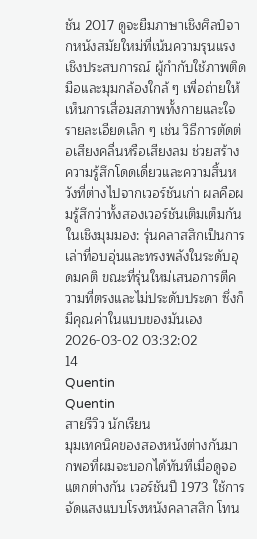ชัน 2017 ดูจะยืมภาษาเชิงศิลป์จากหนังสมัยใหม่ที่เน้นความรุนแรงเชิงประสบการณ์ ผู้กำกับใช้ภาพติดมือและมุมกล้องใกล้ ๆ เพื่อถ่ายให้เห็นการเสื่อมสภาพทั้งกายและใจ รายละเอียดเล็ก ๆ เช่น วิธีการตัดต่อเสียงคลื่นหรือเสียงลม ช่วยสร้างความรู้สึกโดดเดี่ยวและความสิ้นหวังที่ต่างไปจากเวอร์ชันเก่า ผลคือผมรู้สึกว่าทั้งสองเวอร์ชันเติมเต็มกันในเชิงมุมมอง: รุ่นคลาสสิกเป็นการเล่าที่อบอุ่นและทรงพลังในระดับอุดมคติ ขณะที่รุ่นใหม่เสนอการตีความที่ตรงและไม่ประดับประดา ซึ่งก็มีคุณค่าในแบบของมันเอง
2026-03-02 03:32:02
14
Quentin
Quentin
สายรีวิว นักเรียน
มุมเทคนิคของสองหนังต่างกันมากพอที่ผมจะบอกได้ทันทีเมื่อดูจอแตกต่างกัน เวอร์ชันปี 1973 ใช้การจัดแสงแบบโรงหนังคลาสสิก โทน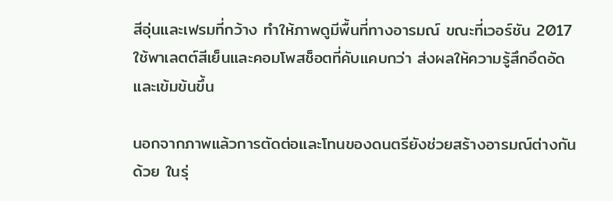สีอุ่นและเฟรมที่กว้าง ทำให้ภาพดูมีพื้นที่ทางอารมณ์ ขณะที่เวอร์ชัน 2017 ใช้พาเลตต์สีเย็นและคอมโพสช็อตที่คับแคบกว่า ส่งผลให้ความรู้สึกอึดอัดและเข้มข้นขึ้น

นอกจากภาพแล้วการตัดต่อและโทนของดนตรียังช่วยสร้างอารมณ์ต่างกันด้วย ในรุ่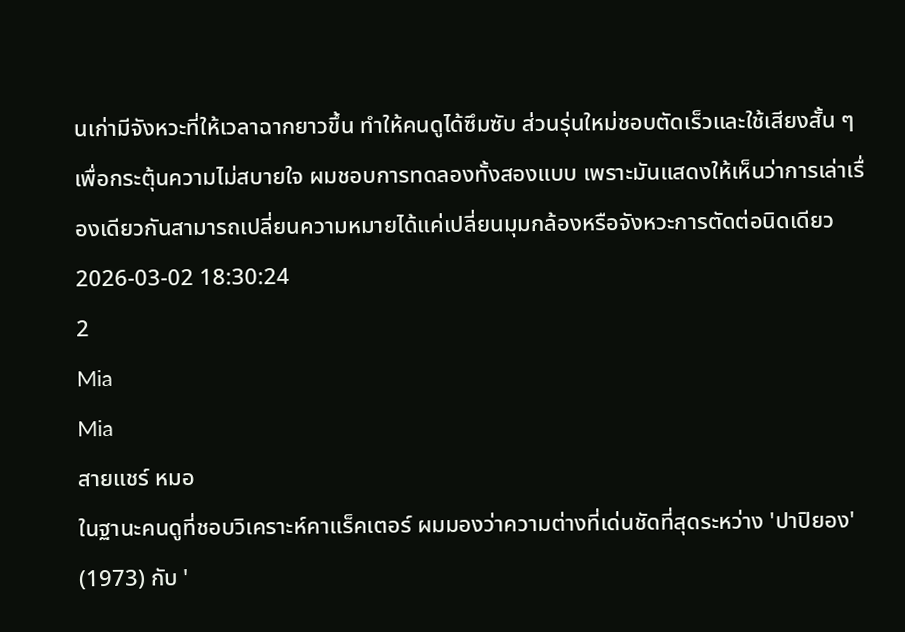นเก่ามีจังหวะที่ให้เวลาฉากยาวขึ้น ทำให้คนดูได้ซึมซับ ส่วนรุ่นใหม่ชอบตัดเร็วและใช้เสียงสั้น ๆ เพื่อกระตุ้นความไม่สบายใจ ผมชอบการทดลองทั้งสองแบบ เพราะมันแสดงให้เห็นว่าการเล่าเรื่องเดียวกันสามารถเปลี่ยนความหมายได้แค่เปลี่ยนมุมกล้องหรือจังหวะการตัดต่อนิดเดียว
2026-03-02 18:30:24
2
Mia
Mia
สายแชร์ หมอ
ในฐานะคนดูที่ชอบวิเคราะห์คาแร็คเตอร์ ผมมองว่าความต่างที่เด่นชัดที่สุดระหว่าง 'ปาปิยอง' (1973) กับ '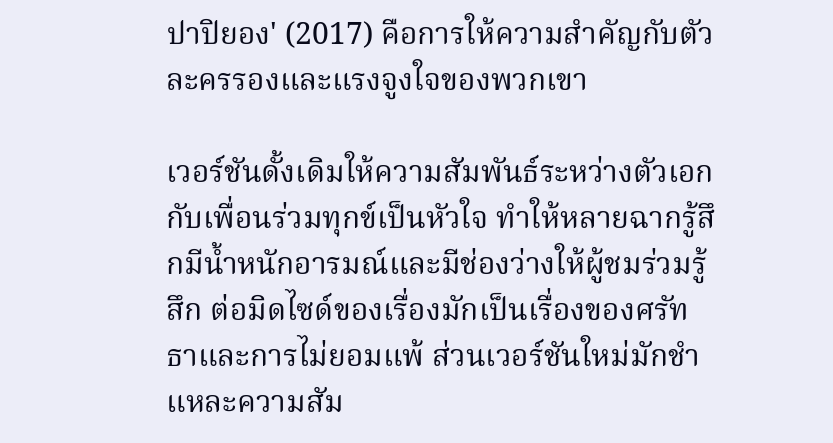ปาปิยอง' (2017) คือการให้ความสำคัญกับตัวละครรองและแรงจูงใจของพวกเขา

เวอร์ชันดั้งเดิมให้ความสัมพันธ์ระหว่างตัวเอกกับเพื่อนร่วมทุกข์เป็นหัวใจ ทำให้หลายฉากรู้สึกมีน้ำหนักอารมณ์และมีช่องว่างให้ผู้ชมร่วมรู้สึก ต่อมิดไซด์ของเรื่องมักเป็นเรื่องของศรัทธาและการไม่ยอมแพ้ ส่วนเวอร์ชันใหม่มักชำแหละความสัม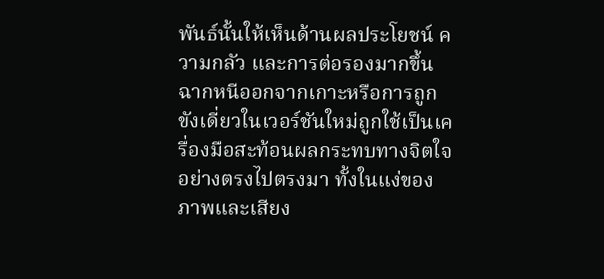พันธ์นั้นให้เห็นด้านผลประโยชน์ ความกลัว และการต่อรองมากขึ้น ฉากหนีออกจากเกาะหรือการถูกขังเดี่ยวในเวอร์ชันใหม่ถูกใช้เป็นเครื่องมือสะท้อนผลกระทบทางจิตใจอย่างตรงไปตรงมา ทั้งในแง่ของภาพและเสียง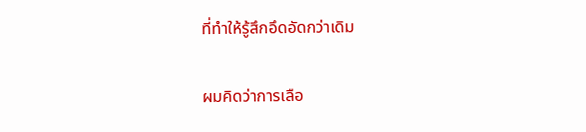ที่ทำให้รู้สึกอึดอัดกว่าเดิม

ผมคิดว่าการเลือ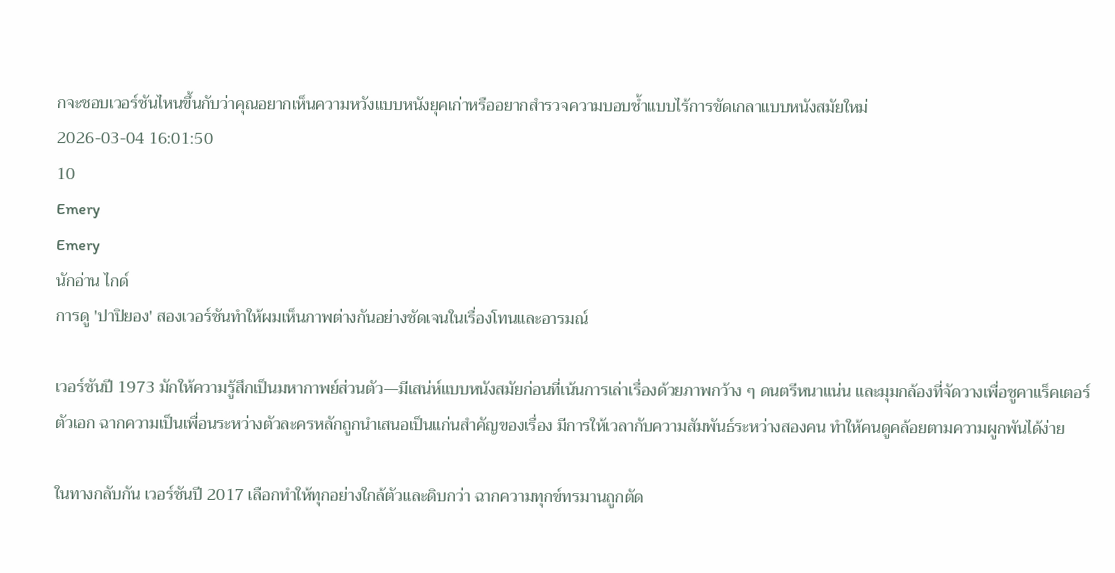กจะชอบเวอร์ชันไหนขึ้นกับว่าคุณอยากเห็นความหวังแบบหนังยุคเก่าหรืออยากสำรวจความบอบช้ำแบบไร้การขัดเกลาแบบหนังสมัยใหม่
2026-03-04 16:01:50
10
Emery
Emery
นักอ่าน ไกด์
การดู 'ปาปิยอง' สองเวอร์ชันทำให้ผมเห็นภาพต่างกันอย่างชัดเจนในเรื่องโทนและอารมณ์

เวอร์ชันปี 1973 มักให้ความรู้สึกเป็นมหากาพย์ส่วนตัว—มีเสน่ห์แบบหนังสมัยก่อนที่เน้นการเล่าเรื่องด้วยภาพกว้าง ๆ ดนตรีหนาแน่น และมุมกล้องที่จัดวางเพื่อชูคาแร็คเตอร์ตัวเอก ฉากความเป็นเพื่อนระหว่างตัวละครหลักถูกนำเสนอเป็นแก่นสำคัญของเรื่อง มีการให้เวลากับความสัมพันธ์ระหว่างสองคน ทำให้คนดูคล้อยตามความผูกพันได้ง่าย

ในทางกลับกัน เวอร์ชันปี 2017 เลือกทำให้ทุกอย่างใกล้ตัวและดิบกว่า ฉากความทุกข์ทรมานถูกตัด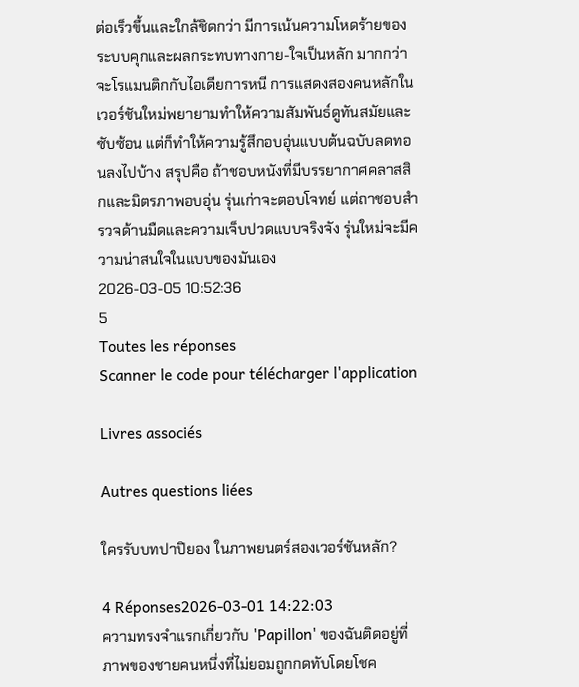ต่อเร็วขึ้นและใกล้ชิดกว่า มีการเน้นความโหดร้ายของระบบคุกและผลกระทบทางกาย-ใจเป็นหลัก มากกว่าจะโรแมนติกกับไอเดียการหนี การแสดงสองคนหลักในเวอร์ชันใหม่พยายามทำให้ความสัมพันธ์ดูทันสมัยและซับซ้อน แต่ก็ทำให้ความรู้สึกอบอุ่นแบบต้นฉบับลดทอนลงไปบ้าง สรุปคือ ถ้าชอบหนังที่มีบรรยากาศคลาสสิกและมิตรภาพอบอุ่น รุ่นเก่าจะตอบโจทย์ แต่ถาชอบสำรวจด้านมืดและความเจ็บปวดแบบจริงจัง รุ่นใหม่จะมีความน่าสนใจในแบบของมันเอง
2026-03-05 10:52:36
5
Toutes les réponses
Scanner le code pour télécharger l'application

Livres associés

Autres questions liées

ใครรับบทปาปิยอง ในภาพยนตร์สองเวอร์ชันหลัก?

4 Réponses2026-03-01 14:22:03
ความทรงจำแรกเกี่ยวกับ 'Papillon' ของฉันติดอยู่ที่ภาพของชายคนหนึ่งที่ไม่ยอมถูกกดทับโดยโชค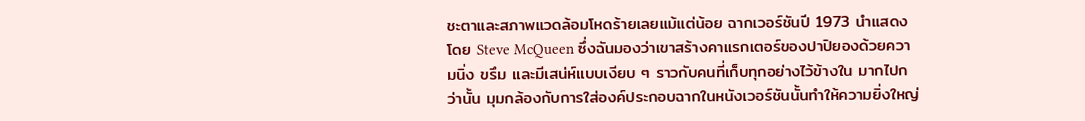ชะตาและสภาพแวดล้อมโหดร้ายเลยแม้แต่น้อย ฉากเวอร์ชันปี 1973 นำแสดงโดย Steve McQueen ซึ่งฉันมองว่าเขาสร้างคาแรกเตอร์ของปาปิยองด้วยความนิ่ง ขรึม และมีเสน่ห์แบบเงียบ ๆ ราวกับคนที่เก็บทุกอย่างไว้ข้างใน มากไปกว่านั้น มุมกล้องกับการใส่องค์ประกอบฉากในหนังเวอร์ชันนั้นทำให้ความยิ่งใหญ่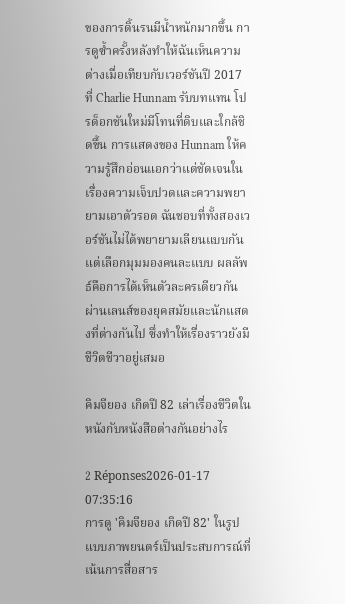ของการดิ้นรนมีน้ำหนักมากขึ้น การดูซ้ำครั้งหลังทำให้ฉันเห็นความต่างเมื่อเทียบกับเวอร์ชันปี 2017 ที่ Charlie Hunnam รับบทแทน โปรด็อกชันใหม่มีโทนที่ดิบและใกล้ชิดขึ้น การแสดงของ Hunnam ให้ความรู้สึกอ่อนแอกว่าแต่ชัดเจนในเรื่องความเจ็บปวดและความพยายามเอาตัวรอด ฉันชอบที่ทั้งสองเวอร์ชันไม่ได้พยายามเลียนแบบกัน แต่เลือกมุมมองคนละแบบ ผลลัพธ์คือการได้เห็นตัวละครเดียวกันผ่านเลนส์ของยุคสมัยและนักแสดงที่ต่างกันไป ซึ่งทำให้เรื่องราวยังมีชีวิตชีวาอยู่เสมอ

คิมจียอง เกิดปี 82 เล่าเรื่องชีวิตในหนังกับหนังสือต่างกันอย่างไร

2 Réponses2026-01-17 07:35:16
การดู 'คิมจียอง เกิดปี 82' ในรูปแบบภาพยนตร์เป็นประสบการณ์ที่เน้นการสื่อสาร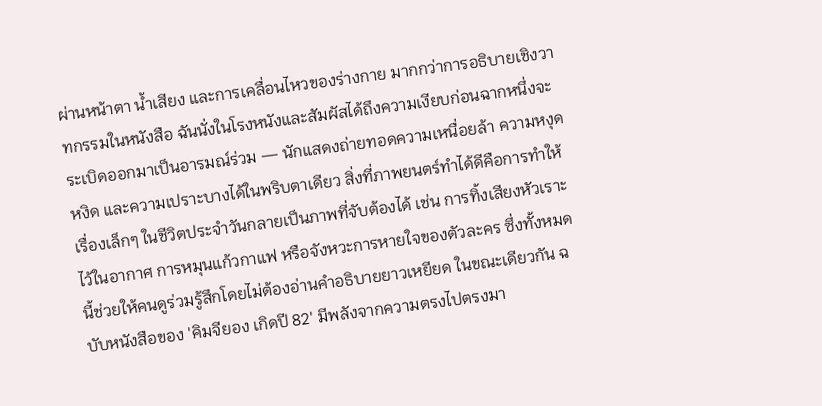ผ่านหน้าตา น้ำเสียง และการเคลื่อนไหวของร่างกาย มากกว่าการอธิบายเชิงวาทกรรมในหนังสือ ฉันนั่งในโรงหนังและสัมผัสได้ถึงความเงียบก่อนฉากหนึ่งจะระเบิดออกมาเป็นอารมณ์ร่วม — นักแสดงถ่ายทอดความเหนื่อยล้า ความหงุดหงิด และความเปราะบางได้ในพริบตาเดียว สิ่งที่ภาพยนตร์ทำได้ดีคือการทำให้เรื่องเล็กๆ ในชีวิตประจำวันกลายเป็นภาพที่จับต้องได้ เช่น การทิ้งเสียงหัวเราะไว้ในอากาศ การหมุนแก้วกาแฟ หรือจังหวะการหายใจของตัวละคร ซึ่งทั้งหมดนี้ช่วยให้คนดูร่วมรู้สึกโดยไม่ต้องอ่านคำอธิบายยาวเหยียด ในขณะเดียวกัน ฉบับหนังสือของ 'คิมจียอง เกิดปี 82' มีพลังจากความตรงไปตรงมา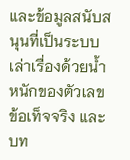และข้อมูลสนับสนุนที่เป็นระบบ เล่าเรื่องด้วยน้ำหนักของตัวเลข ข้อเท็จจริง และบท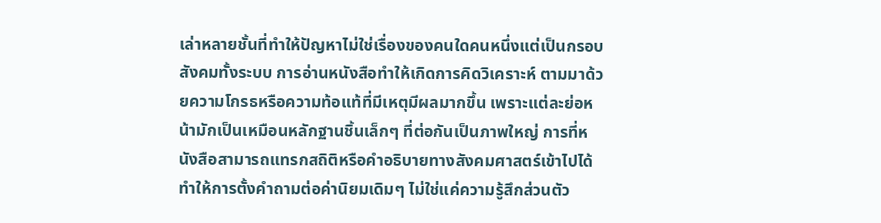เล่าหลายชั้นที่ทำให้ปัญหาไม่ใช่เรื่องของคนใดคนหนึ่งแต่เป็นกรอบสังคมทั้งระบบ การอ่านหนังสือทำให้เกิดการคิดวิเคราะห์ ตามมาด้วยความโกรธหรือความท้อแท้ที่มีเหตุมีผลมากขึ้น เพราะแต่ละย่อหน้ามักเป็นเหมือนหลักฐานชิ้นเล็กๆ ที่ต่อกันเป็นภาพใหญ่ การที่หนังสือสามารถแทรกสถิติหรือคำอธิบายทางสังคมศาสตร์เข้าไปได้ ทำให้การตั้งคำถามต่อค่านิยมเดิมๆ ไม่ใช่แค่ความรู้สึกส่วนตัว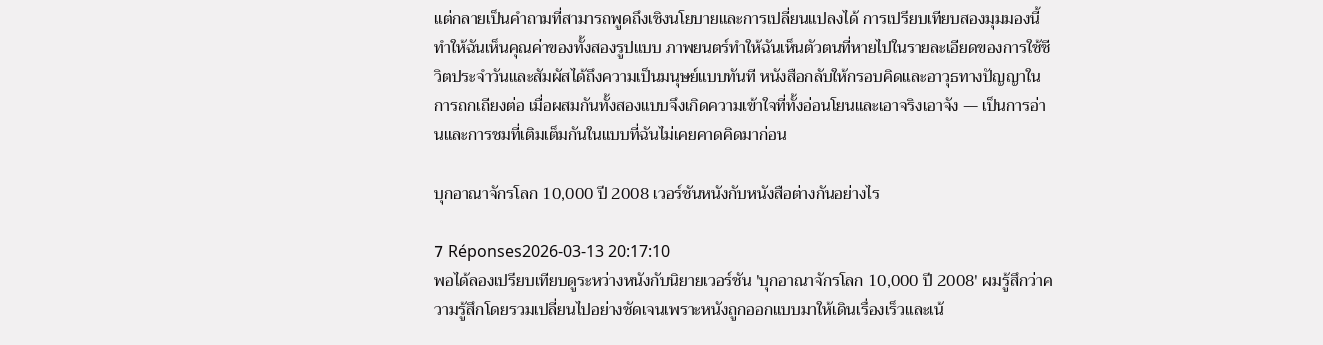แต่กลายเป็นคำถามที่สามารถพูดถึงเชิงนโยบายและการเปลี่ยนแปลงได้ การเปรียบเทียบสองมุมมองนี้ทำให้ฉันเห็นคุณค่าของทั้งสองรูปแบบ ภาพยนตร์ทำให้ฉันเห็นตัวตนที่หายไปในรายละเอียดของการใช้ชีวิตประจำวันและสัมผัสได้ถึงความเป็นมนุษย์แบบทันที หนังสือกลับให้กรอบคิดและอาวุธทางปัญญาในการถกเถียงต่อ เมื่อผสมกันทั้งสองแบบจึงเกิดความเข้าใจที่ทั้งอ่อนโยนและเอาจริงเอาจัง — เป็นการอ่านและการชมที่เติมเต็มกันในแบบที่ฉันไม่เคยคาดคิดมาก่อน

บุกอาณาจักรโลก 10,000 ปี 2008 เวอร์ชันหนังกับหนังสือต่างกันอย่างไร

7 Réponses2026-03-13 20:17:10
พอได้ลองเปรียบเทียบดูระหว่างหนังกับนิยายเวอร์ชัน 'บุกอาณาจักรโลก 10,000 ปี 2008' ผมรู้สึกว่าความรู้สึกโดยรวมเปลี่ยนไปอย่างชัดเจนเพราะหนังถูกออกแบบมาให้เดินเรื่องเร็วและเน้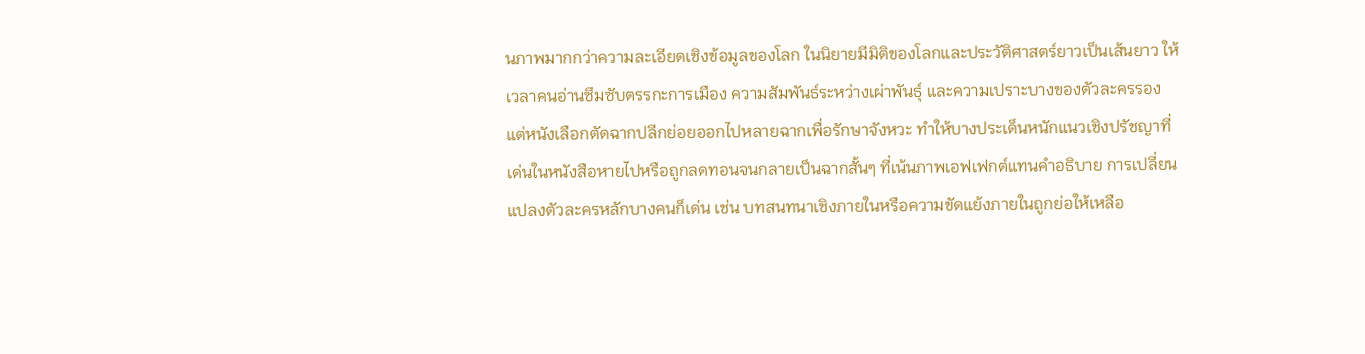นภาพมากกว่าความละเอียดเชิงข้อมูลของโลก ในนิยายมีมิติของโลกและประวัติศาสตร์ยาวเป็นเส้นยาว ให้เวลาคนอ่านซึมซับตรรกะการเมือง ความสัมพันธ์ระหว่างเผ่าพันธุ์ และความเปราะบางของตัวละครรอง แต่หนังเลือกตัดฉากปลีกย่อยออกไปหลายฉากเพื่อรักษาจังหวะ ทำให้บางประเด็นหนักแนวเชิงปรัชญาที่เด่นในหนังสือหายไปหรือถูกลดทอนจนกลายเป็นฉากสั้นๆ ที่เน้นภาพเอฟเฟกต์แทนคำอธิบาย การเปลี่ยนแปลงตัวละครหลักบางคนก็เด่น เช่น บทสนทนาเชิงภายในหรือความขัดแย้งภายในถูกย่อให้เหลือ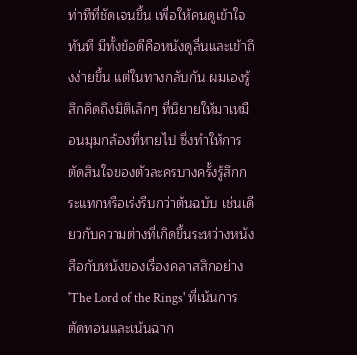ท่าทีที่ชัดเจนขึ้น เพื่อให้คนดูเข้าใจทันที มีทั้งข้อดีคือหนังดูลื่นและเข้าถึงง่ายขึ้น แต่ในทางกลับกัน ผมเองรู้สึกคิดถึงมิติเล็กๆ ที่นิยายให้มาเหมือนมุมกล้องที่หายไป ซึ่งทำให้การตัดสินใจของตัวละครบางครั้งรู้สึกกระแทกหรือเร่งรีบกว่าต้นฉบับ เช่นเดียวกับความต่างที่เกิดขึ้นระหว่างหนังสือกับหนังของเรื่องคลาสสิกอย่าง 'The Lord of the Rings' ที่เน้นการตัดทอนและเน้นฉาก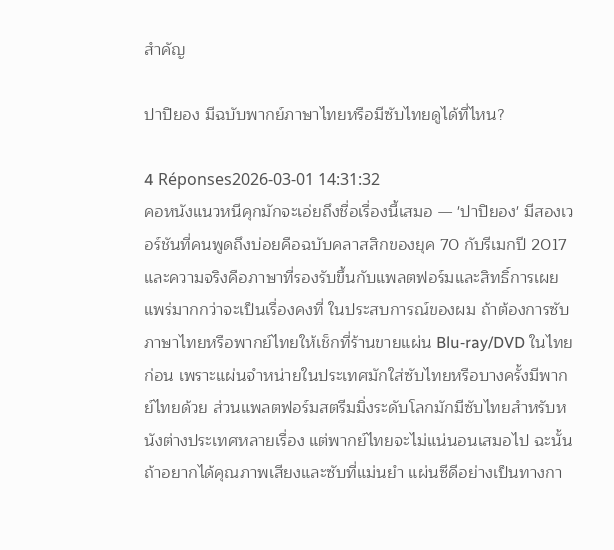สำคัญ

ปาปิยอง มีฉบับพากย์ภาษาไทยหรือมีซับไทยดูได้ที่ไหน?

4 Réponses2026-03-01 14:31:32
คอหนังแนวหนีคุกมักจะเอ่ยถึงชื่อเรื่องนี้เสมอ — 'ปาปิยอง' มีสองเวอร์ชันที่คนพูดถึงบ่อยคือฉบับคลาสสิกของยุค 70 กับรีเมกปี 2017 และความจริงคือภาษาที่รองรับขึ้นกับแพลตฟอร์มและสิทธิ์การเผยแพร่มากกว่าจะเป็นเรื่องคงที่ ในประสบการณ์ของผม ถ้าต้องการซับภาษาไทยหรือพากย์ไทยให้เช็กที่ร้านขายแผ่น Blu‑ray/DVD ในไทยก่อน เพราะแผ่นจำหน่ายในประเทศมักใส่ซับไทยหรือบางครั้งมีพากย์ไทยด้วย ส่วนแพลตฟอร์มสตรีมมิ่งระดับโลกมักมีซับไทยสำหรับหนังต่างประเทศหลายเรื่อง แต่พากย์ไทยจะไม่แน่นอนเสมอไป ฉะนั้นถ้าอยากได้คุณภาพเสียงและซับที่แม่นยำ แผ่นซีดีอย่างเป็นทางกา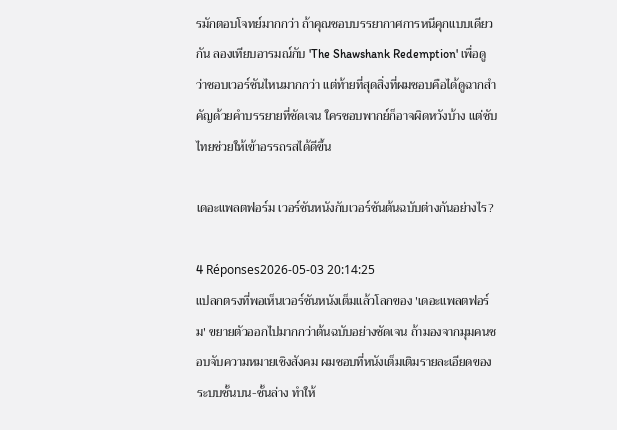รมักตอบโจทย์มากกว่า ถ้าคุณชอบบรรยากาศการหนีคุกแบบเดียวกัน ลองเทียบอารมณ์กับ 'The Shawshank Redemption' เพื่อดูว่าชอบเวอร์ชันไหนมากกว่า แต่ท้ายที่สุดสิ่งที่ผมชอบคือได้ดูฉากสำคัญด้วยคำบรรยายที่ชัดเจน ใครชอบพากย์ก็อาจผิดหวังบ้าง แต่ซับไทยช่วยให้เข้าอรรถรสได้ดีขึ้น

เดอะแพลตฟอร์ม เวอร์ชันหนังกับเวอร์ชันต้นฉบับต่างกันอย่างไร?

4 Réponses2026-05-03 20:14:25
แปลกตรงที่พอเห็นเวอร์ชันหนังเต็มแล้วโลกของ 'เดอะแพลตฟอร์ม' ขยายตัวออกไปมากกว่าต้นฉบับอย่างชัดเจน ถ้ามองจากมุมคนชอบจับความหมายเชิงสังคม ผมชอบที่หนังเต็มเติมรายละเอียดของระบบชั้นบน-ชั้นล่าง ทำให้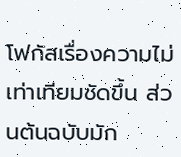โฟกัสเรื่องความไม่เท่าเทียมชัดขึ้น ส่วนต้นฉบับมัก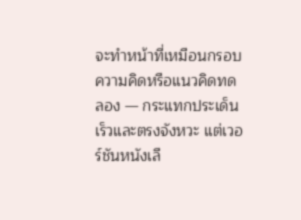จะทำหน้าที่เหมือนกรอบความคิดหรือแนวคิดทดลอง — กระแทกประเด็นเร็วและตรงจังหวะ แต่เวอร์ชันหนังเลื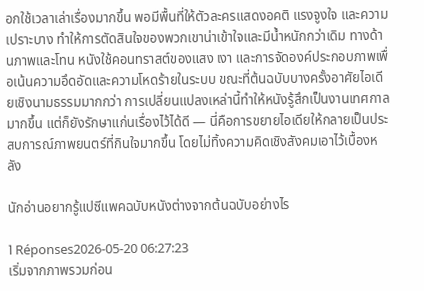อกใช้เวลาเล่าเรื่องมากขึ้น พอมีพื้นที่ให้ตัวละครแสดงอคติ แรงจูงใจ และความเปราะบาง ทำให้การตัดสินใจของพวกเขาน่าเข้าใจและมีน้ำหนักกว่าเดิม ทางด้านภาพและโทน หนังใช้คอนทราสต์ของแสง เงา และการจัดองค์ประกอบภาพเพื่อเน้นความอึดอัดและความโหดร้ายในระบบ ขณะที่ต้นฉบับบางครั้งอาศัยไอเดียเชิงนามธรรมมากกว่า การเปลี่ยนแปลงเหล่านี้ทำให้หนังรู้สึกเป็นงานเทศกาลมากขึ้น แต่ก็ยังรักษาแก่นเรื่องไว้ได้ดี — นี่คือการขยายไอเดียให้กลายเป็นประสบการณ์ภาพยนตร์ที่กินใจมากขึ้น โดยไม่ทิ้งความคิดเชิงสังคมเอาไว้เบื้องหลัง

นักอ่านอยากรู้แปซีแพคฉบับหนังต่างจากต้นฉบับอย่างไร

1 Réponses2026-05-20 06:27:23
เริ่มจากภาพรวมก่อน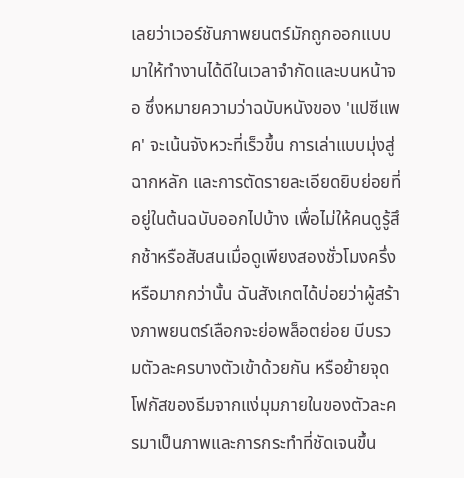เลยว่าเวอร์ชันภาพยนตร์มักถูกออกแบบมาให้ทำงานได้ดีในเวลาจำกัดและบนหน้าจอ ซึ่งหมายความว่าฉบับหนังของ 'แปซีแพค' จะเน้นจังหวะที่เร็วขึ้น การเล่าแบบมุ่งสู่ฉากหลัก และการตัดรายละเอียดยิบย่อยที่อยู่ในต้นฉบับออกไปบ้าง เพื่อไม่ให้คนดูรู้สึกช้าหรือสับสนเมื่อดูเพียงสองชั่วโมงครึ่งหรือมากกว่านั้น ฉันสังเกตได้บ่อยว่าผู้สร้างภาพยนตร์เลือกจะย่อพล็อตย่อย บีบรวมตัวละครบางตัวเข้าด้วยกัน หรือย้ายจุดโฟกัสของธีมจากแง่มุมภายในของตัวละครมาเป็นภาพและการกระทำที่ชัดเจนขึ้น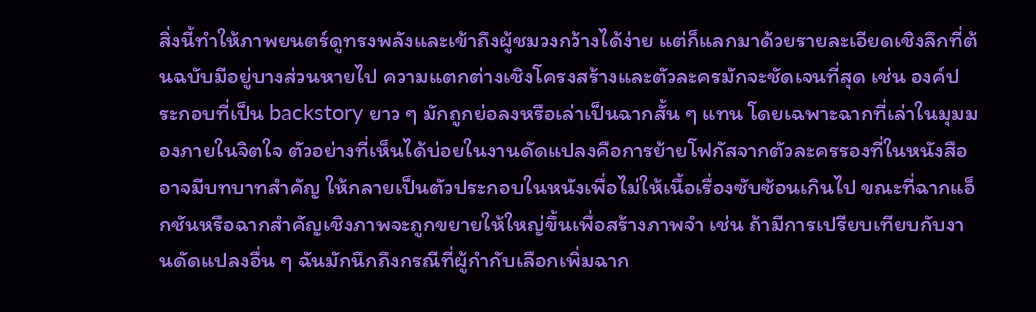สิ่งนี้ทำให้ภาพยนตร์ดูทรงพลังและเข้าถึงผู้ชมวงกว้างได้ง่าย แต่ก็แลกมาด้วยรายละเอียดเชิงลึกที่ต้นฉบับมีอยู่บางส่วนหายไป ความแตกต่างเชิงโครงสร้างและตัวละครมักจะชัดเจนที่สุด เช่น องค์ประกอบที่เป็น backstory ยาว ๆ มักถูกย่อลงหรือเล่าเป็นฉากสั้น ๆ แทน โดยเฉพาะฉากที่เล่าในมุมมองภายในจิตใจ ตัวอย่างที่เห็นได้บ่อยในงานดัดแปลงคือการย้ายโฟกัสจากตัวละครรองที่ในหนังสืออาจมีบทบาทสำคัญ ให้กลายเป็นตัวประกอบในหนังเพื่อไม่ให้เนื้อเรื่องซับซ้อนเกินไป ขณะที่ฉากแอ็กชันหรือฉากสำคัญเชิงภาพจะถูกขยายให้ใหญ่ขึ้นเพื่อสร้างภาพจำ เช่น ถ้ามีการเปรียบเทียบกับงานดัดแปลงอื่น ๆ ฉันมักนึกถึงกรณีที่ผู้กำกับเลือกเพิ่มฉาก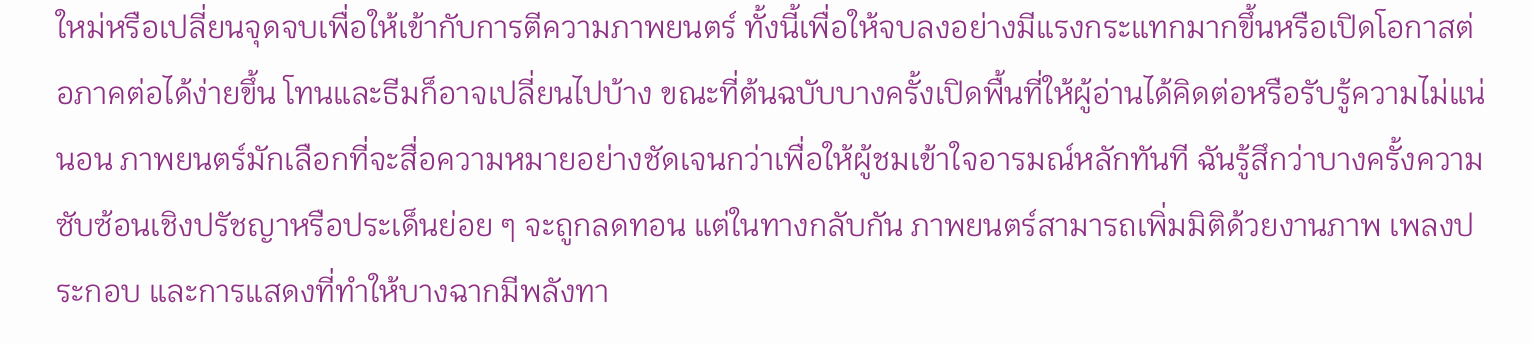ใหม่หรือเปลี่ยนจุดจบเพื่อให้เข้ากับการตีความภาพยนตร์ ทั้งนี้เพื่อให้จบลงอย่างมีแรงกระแทกมากขึ้นหรือเปิดโอกาสต่อภาคต่อได้ง่ายขึ้น โทนและธีมก็อาจเปลี่ยนไปบ้าง ขณะที่ต้นฉบับบางครั้งเปิดพื้นที่ให้ผู้อ่านได้คิดต่อหรือรับรู้ความไม่แน่นอน ภาพยนตร์มักเลือกที่จะสื่อความหมายอย่างชัดเจนกว่าเพื่อให้ผู้ชมเข้าใจอารมณ์หลักทันที ฉันรู้สึกว่าบางครั้งความซับซ้อนเชิงปรัชญาหรือประเด็นย่อย ๆ จะถูกลดทอน แต่ในทางกลับกัน ภาพยนตร์สามารถเพิ่มมิติด้วยงานภาพ เพลงประกอบ และการแสดงที่ทำให้บางฉากมีพลังทา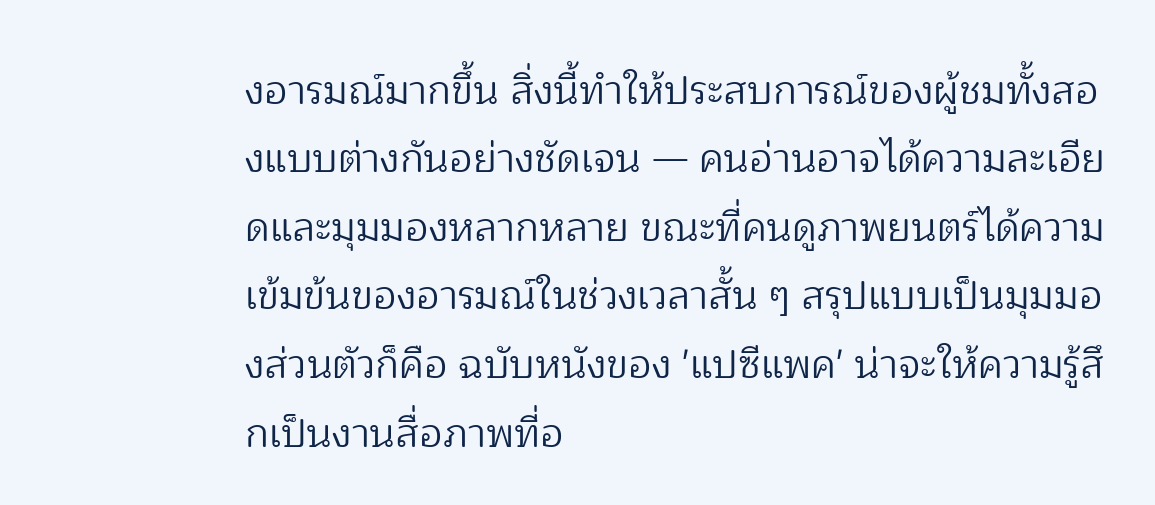งอารมณ์มากขึ้น สิ่งนี้ทำให้ประสบการณ์ของผู้ชมทั้งสองแบบต่างกันอย่างชัดเจน — คนอ่านอาจได้ความละเอียดและมุมมองหลากหลาย ขณะที่คนดูภาพยนตร์ได้ความเข้มข้นของอารมณ์ในช่วงเวลาสั้น ๆ สรุปแบบเป็นมุมมองส่วนตัวก็คือ ฉบับหนังของ 'แปซีแพค' น่าจะให้ความรู้สึกเป็นงานสื่อภาพที่อ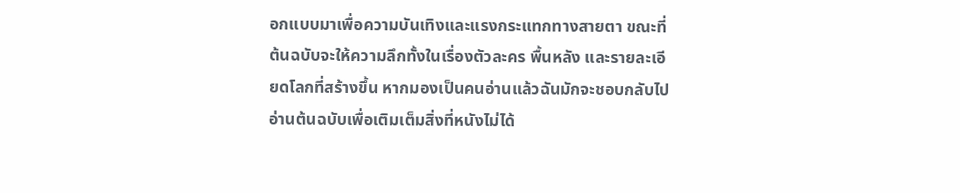อกแบบมาเพื่อความบันเทิงและแรงกระแทกทางสายตา ขณะที่ต้นฉบับจะให้ความลึกทั้งในเรื่องตัวละคร พื้นหลัง และรายละเอียดโลกที่สร้างขึ้น หากมองเป็นคนอ่านแล้วฉันมักจะชอบกลับไปอ่านต้นฉบับเพื่อเติมเต็มสิ่งที่หนังไม่ได้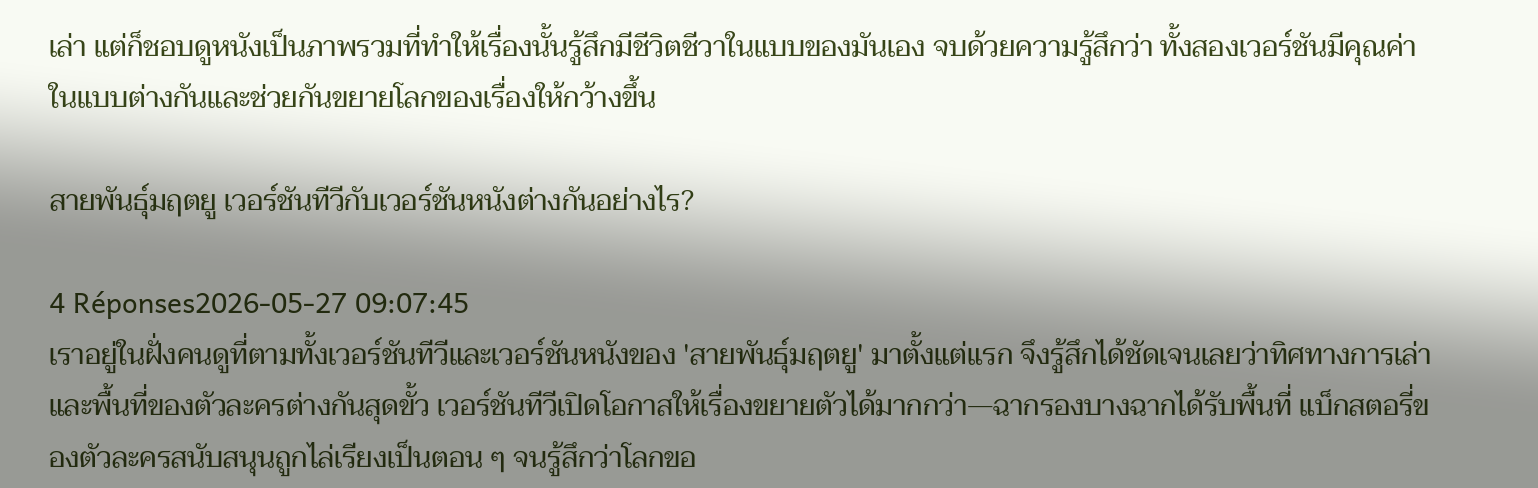เล่า แต่ก็ชอบดูหนังเป็นภาพรวมที่ทำให้เรื่องนั้นรู้สึกมีชีวิตชีวาในแบบของมันเอง จบด้วยความรู้สึกว่า ทั้งสองเวอร์ชันมีคุณค่าในแบบต่างกันและช่วยกันขยายโลกของเรื่องให้กว้างขึ้น

สายพันธุ์มฤตยู เวอร์ชันทีวีกับเวอร์ชันหนังต่างกันอย่างไร?

4 Réponses2026-05-27 09:07:45
เราอยู่ในฝั่งคนดูที่ตามทั้งเวอร์ชันทีวีและเวอร์ชันหนังของ 'สายพันธุ์มฤตยู' มาตั้งแต่แรก จึงรู้สึกได้ชัดเจนเลยว่าทิศทางการเล่าและพื้นที่ของตัวละครต่างกันสุดขั้ว เวอร์ชันทีวีเปิดโอกาสให้เรื่องขยายตัวได้มากกว่า—ฉากรองบางฉากได้รับพื้นที่ แบ็กสตอรี่ของตัวละครสนับสนุนถูกไล่เรียงเป็นตอน ๆ จนรู้สึกว่าโลกขอ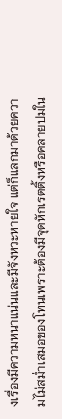งเรื่องมีความหนาแน่นและมีจังหวะหายใจ แต่ก็แลกมาด้วยความไม่สม่ำเสมอของโทนเพราะต้องมีจุดหักเรตติ้งหรือคลายปมใน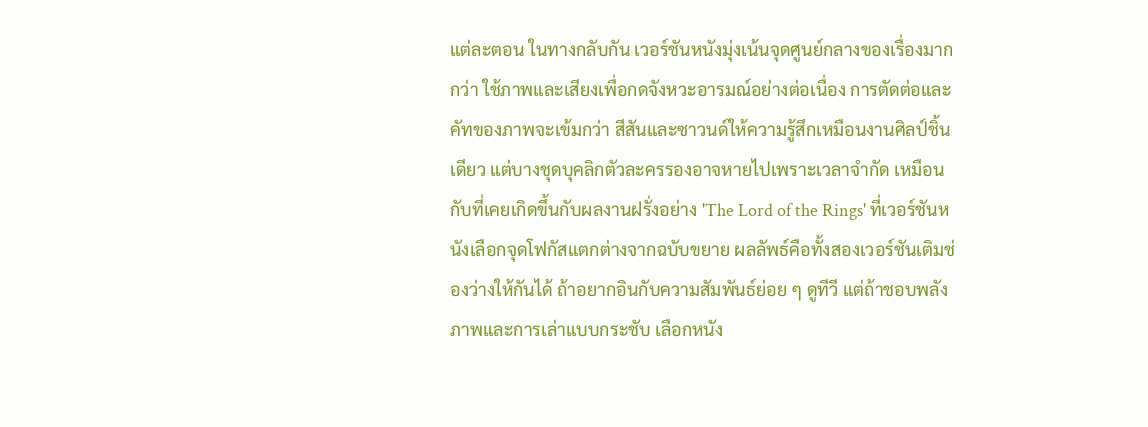แต่ละตอน ในทางกลับกัน เวอร์ชันหนังมุ่งเน้นจุดศูนย์กลางของเรื่องมากกว่า ใช้ภาพและเสียงเพื่อกดจังหวะอารมณ์อย่างต่อเนื่อง การตัดต่อและคัทของภาพจะเข้มกว่า สีสันและซาวนด์ให้ความรู้สึกเหมือนงานศิลป์ชิ้นเดียว แต่บางชุดบุคลิกตัวละครรองอาจหายไปเพราะเวลาจำกัด เหมือนกับที่เคยเกิดขึ้นกับผลงานฝรั่งอย่าง 'The Lord of the Rings' ที่เวอร์ชันหนังเลือกจุดโฟกัสแตกต่างจากฉบับขยาย ผลลัพธ์คือทั้งสองเวอร์ชันเติมช่องว่างให้กันได้ ถ้าอยากอินกับความสัมพันธ์ย่อย ๆ ดูทีวี แต่ถ้าชอบพลังภาพและการเล่าแบบกระชับ เลือกหนัง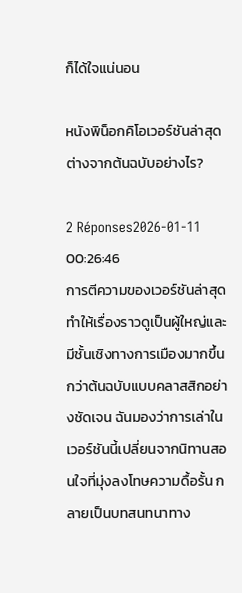ก็ได้ใจแน่นอน

หนังพิน็อกคิโอเวอร์ชันล่าสุดต่างจากต้นฉบับอย่างไร?

2 Réponses2026-01-11 00:26:46
การตีความของเวอร์ชันล่าสุดทำให้เรื่องราวดูเป็นผู้ใหญ่และมีชั้นเชิงทางการเมืองมากขึ้นกว่าต้นฉบับแบบคลาสสิกอย่างชัดเจน ฉันมองว่าการเล่าในเวอร์ชันนี้เปลี่ยนจากนิทานสอนใจที่มุ่งลงโทษความดื้อรั้น กลายเป็นบทสนทนาทาง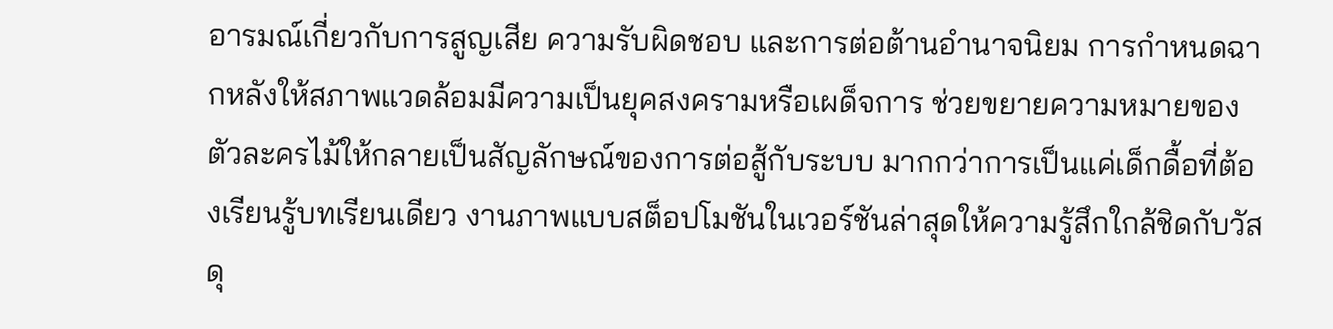อารมณ์เกี่ยวกับการสูญเสีย ความรับผิดชอบ และการต่อต้านอำนาจนิยม การกำหนดฉากหลังให้สภาพแวดล้อมมีความเป็นยุคสงครามหรือเผด็จการ ช่วยขยายความหมายของตัวละครไม้ให้กลายเป็นสัญลักษณ์ของการต่อสู้กับระบบ มากกว่าการเป็นแค่เด็กดื้อที่ต้องเรียนรู้บทเรียนเดียว งานภาพแบบสต็อปโมชันในเวอร์ชันล่าสุดให้ความรู้สึกใกล้ชิดกับวัสดุ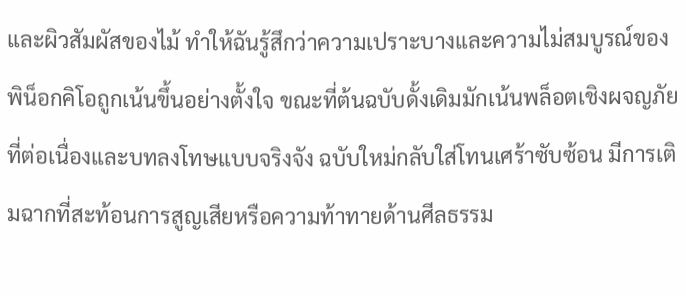และผิวสัมผัสของไม้ ทำให้ฉันรู้สึกว่าความเปราะบางและความไม่สมบูรณ์ของพิน็อกคิโอถูกเน้นขึ้นอย่างตั้งใจ ขณะที่ต้นฉบับดั้งเดิมมักเน้นพล็อตเชิงผจญภัยที่ต่อเนื่องและบทลงโทษแบบจริงจัง ฉบับใหม่กลับใส่โทนเศร้าซับซ้อน มีการเติมฉากที่สะท้อนการสูญเสียหรือความท้าทายด้านศีลธรรม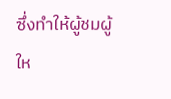ซึ่งทำให้ผู้ชมผู้ให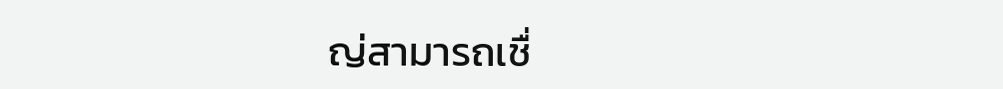ญ่สามารถเชื่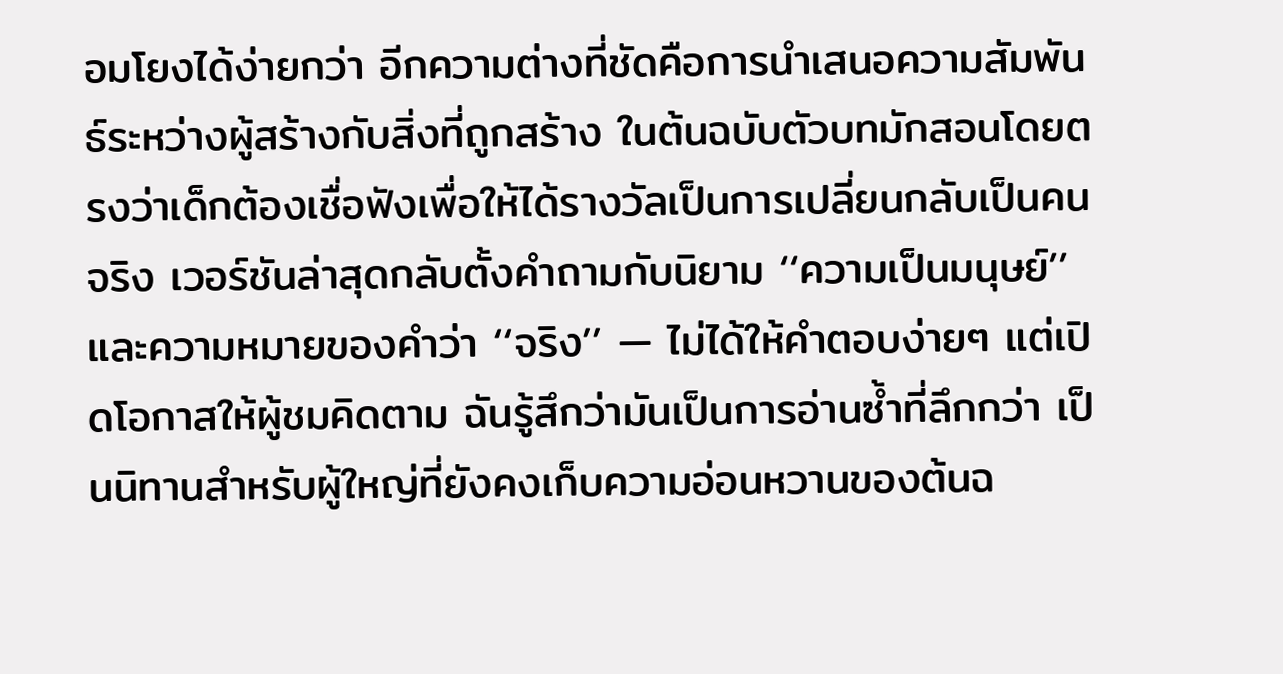อมโยงได้ง่ายกว่า อีกความต่างที่ชัดคือการนำเสนอความสัมพันธ์ระหว่างผู้สร้างกับสิ่งที่ถูกสร้าง ในต้นฉบับตัวบทมักสอนโดยตรงว่าเด็กต้องเชื่อฟังเพื่อให้ได้รางวัลเป็นการเปลี่ยนกลับเป็นคนจริง เวอร์ชันล่าสุดกลับตั้งคำถามกับนิยาม ‘‘ความเป็นมนุษย์’’ และความหมายของคำว่า ‘‘จริง’’ — ไม่ได้ให้คำตอบง่ายๆ แต่เปิดโอกาสให้ผู้ชมคิดตาม ฉันรู้สึกว่ามันเป็นการอ่านซ้ำที่ลึกกว่า เป็นนิทานสำหรับผู้ใหญ่ที่ยังคงเก็บความอ่อนหวานของต้นฉ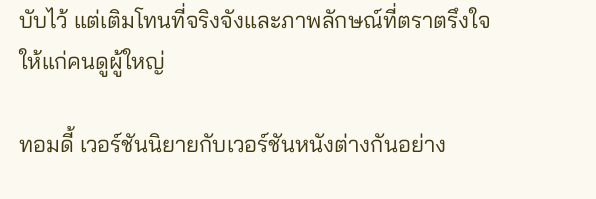บับไว้ แต่เติมโทนที่จริงจังและภาพลักษณ์ที่ตราตรึงใจให้แก่คนดูผู้ใหญ่

ทอมดี้ เวอร์ชันนิยายกับเวอร์ชันหนังต่างกันอย่าง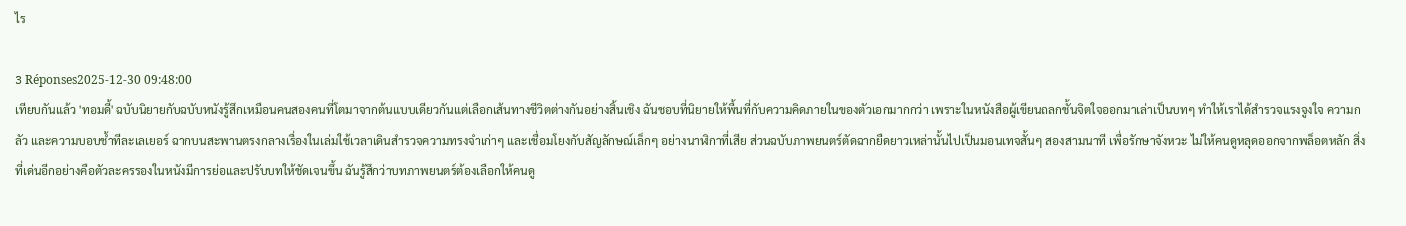ไร

3 Réponses2025-12-30 09:48:00
เทียบกันแล้ว 'ทอมดี้' ฉบับนิยายกับฉบับหนังรู้สึกเหมือนคนสองคนที่โตมาจากต้นแบบเดียวกันแต่เลือกเส้นทางชีวิตต่างกันอย่างสิ้นเชิง ฉันชอบที่นิยายให้พื้นที่กับความคิดภายในของตัวเอกมากกว่า เพราะในหนังสือผู้เขียนถลกชั้นจิตใจออกมาเล่าเป็นบทๆ ทำให้เราได้สำรวจแรงจูงใจ ความกลัว และความบอบช้ำทีละเลเยอร์ ฉากบนสะพานตรงกลางเรื่องในเล่มใช้เวลาเดินสำรวจความทรงจำเก่าๆ และเชื่อมโยงกับสัญลักษณ์เล็กๆ อย่างนาฬิกาที่เสีย ส่วนฉบับภาพยนตร์ตัดฉากยืดยาวเหล่านั้นไปเป็นมอนเทจสั้นๆ สองสามนาที เพื่อรักษาจังหวะ ไม่ให้คนดูหลุดออกจากพล็อตหลัก สิ่งที่เด่นอีกอย่างคือตัวละครรองในหนังมีการย่อและปรับบทให้ชัดเจนขึ้น ฉันรู้สึกว่าบทภาพยนตร์ต้องเลือกให้คนดู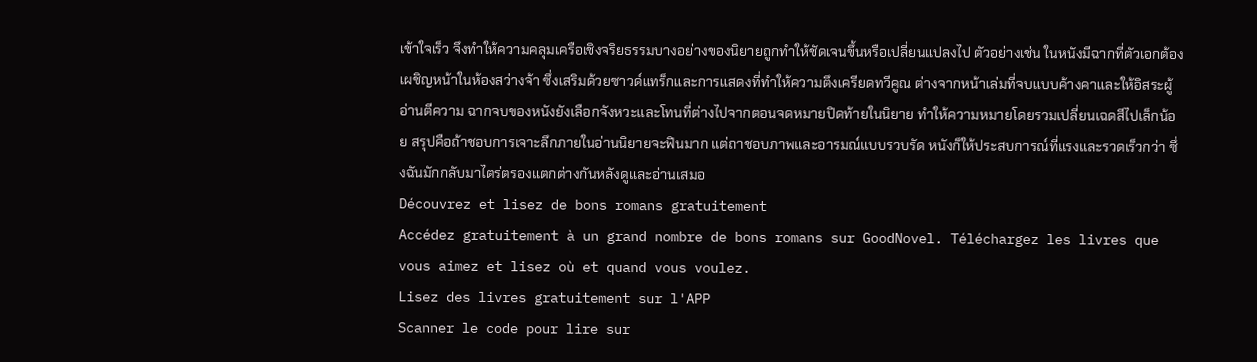เข้าใจเร็ว จึงทำให้ความคลุมเครือเชิงจริยธรรมบางอย่างของนิยายถูกทำให้ชัดเจนขึ้นหรือเปลี่ยนแปลงไป ตัวอย่างเช่น ในหนังมีฉากที่ตัวเอกต้องเผชิญหน้าในห้องสว่างจ้า ซึ่งเสริมด้วยซาวด์แทร็กและการแสดงที่ทำให้ความตึงเครียดทวีคูณ ต่างจากหน้าเล่มที่จบแบบค้างคาและให้อิสระผู้อ่านตีความ ฉากจบของหนังยังเลือกจังหวะและโทนที่ต่างไปจากตอนจดหมายปิดท้ายในนิยาย ทำให้ความหมายโดยรวมเปลี่ยนเฉดสีไปเล็กน้อย สรุปคือถ้าชอบการเจาะลึกภายในอ่านนิยายจะฟินมาก แต่ถาชอบภาพและอารมณ์แบบรวบรัด หนังก็ให้ประสบการณ์ที่แรงและรวดเร็วกว่า ซึ่งฉันมักกลับมาไตร่ตรองแตกต่างกันหลังดูและอ่านเสมอ
Découvrez et lisez de bons romans gratuitement
Accédez gratuitement à un grand nombre de bons romans sur GoodNovel. Téléchargez les livres que vous aimez et lisez où et quand vous voulez.
Lisez des livres gratuitement sur l'APP
Scanner le code pour lire sur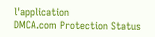l'application
DMCA.com Protection Status